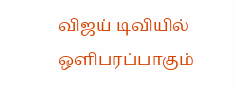விஜய் டிவியில் ஒளிபரப்பாகும்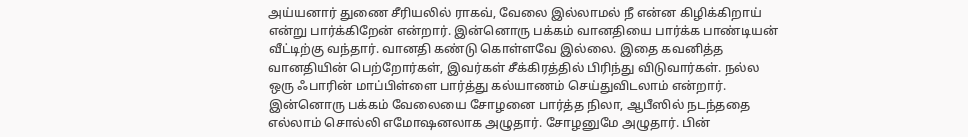அய்யனார் துணை சீரியலில் ராகவ், வேலை இல்லாமல் நீ என்ன கிழிக்கிறாய் என்று பார்க்கிறேன் என்றார். இன்னொரு பக்கம் வானதியை பார்க்க பாண்டியன் வீட்டிற்கு வந்தார். வானதி கண்டு கொள்ளவே இல்லை. இதை கவனித்த வானதியின் பெற்றோர்கள், இவர்கள் சீக்கிரத்தில் பிரிந்து விடுவார்கள். நல்ல ஒரு ஃபாரின் மாப்பிள்ளை பார்த்து கல்யாணம் செய்துவிடலாம் என்றார். இன்னொரு பக்கம் வேலையை சோழனை பார்த்த நிலா, ஆபீஸில் நடந்ததை எல்லாம் சொல்லி எமோஷனலாக அழுதார். சோழனுமே அழுதார். பின்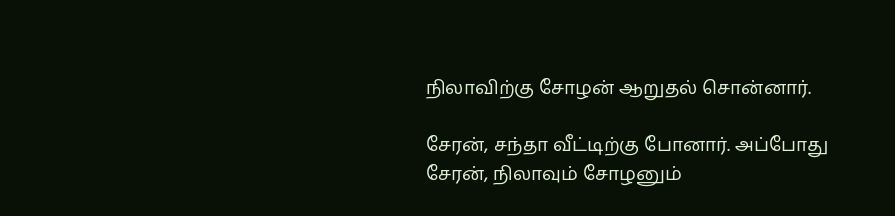நிலாவிற்கு சோழன் ஆறுதல் சொன்னார்.

சேரன், சந்தா வீட்டிற்கு போனார். அப்போது சேரன், நிலாவும் சோழனும்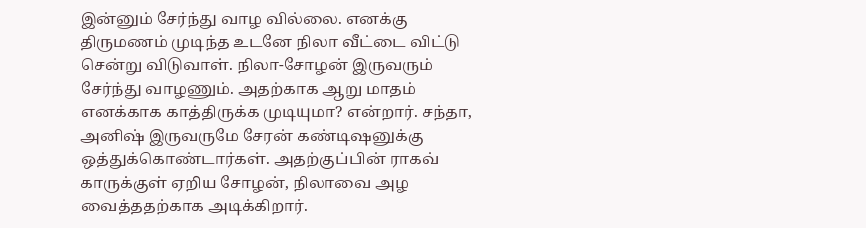இன்னும் சேர்ந்து வாழ வில்லை. எனக்கு திருமணம் முடிந்த உடனே நிலா வீட்டை விட்டு சென்று விடுவாள். நிலா-சோழன் இருவரும் சேர்ந்து வாழணும். அதற்காக ஆறு மாதம் எனக்காக காத்திருக்க முடியுமா? என்றார். சந்தா, அனிஷ் இருவருமே சேரன் கண்டிஷனுக்கு ஒத்துக்கொண்டார்கள். அதற்குப்பின் ராகவ் காருக்குள் ஏறிய சோழன், நிலாவை அழ வைத்ததற்காக அடிக்கிறார்.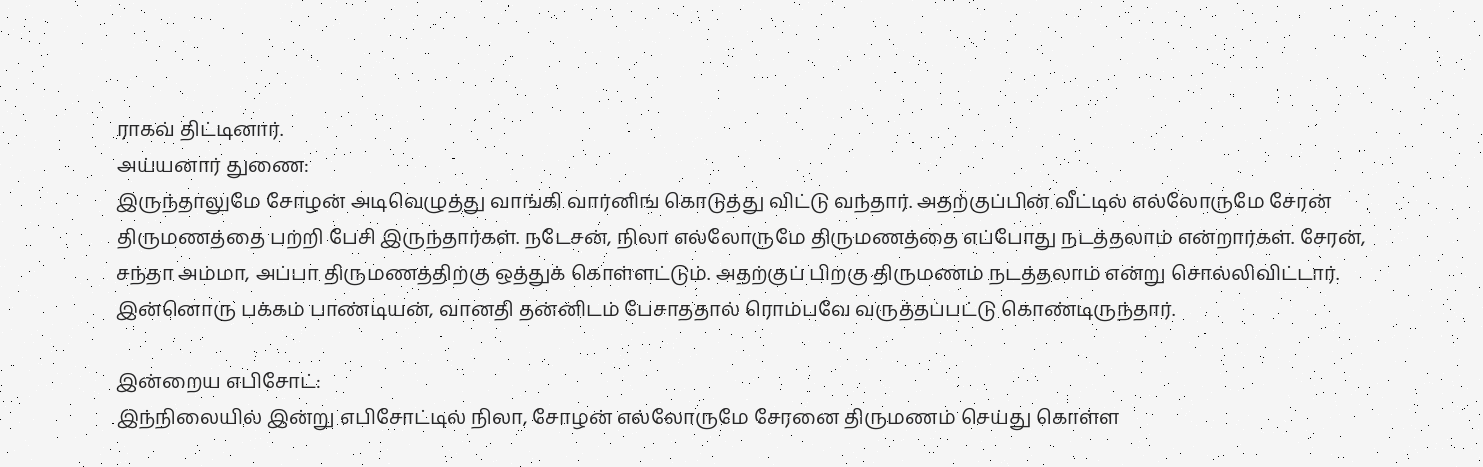ராகவ் திட்டினார்.
அய்யனார் துணை:
இருந்தாலுமே சோழன் அடிவெழுத்து வாங்கி வார்னிங் கொடுத்து விட்டு வந்தார். அதற்குப்பின் வீட்டில் எல்லோருமே சேரன் திருமணத்தை பற்றி பேசி இருந்தார்கள். நடேசன், நிலா எல்லோருமே திருமணத்தை எப்போது நடத்தலாம் என்றார்கள். சேரன், சந்தா அம்மா, அப்பா திருமணத்திற்கு ஒத்துக் கொள்ளட்டும். அதற்குப் பிறகு திருமணம் நடத்தலாம் என்று சொல்லிவிட்டார். இன்னொரு பக்கம் பாண்டியன், வானதி தன்னிடம் பேசாததால் ரொம்பவே வருத்தப்பட்டு கொண்டிருந்தார்.

இன்றைய எபிசோட்:
இந்நிலையில் இன்று எபிசோட்டில் நிலா, சோழன் எல்லோருமே சேரனை திருமணம் செய்து கொள்ள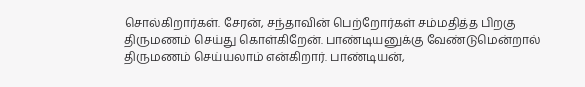சொல்கிறார்கள். சேரன், சந்தாவின் பெற்றோர்கள் சம்மதித்த பிறகு திருமணம் செய்து கொள்கிறேன். பாண்டியனுக்கு வேண்டுமென்றால் திருமணம் செய்யலாம் என்கிறார். பாண்டியன்,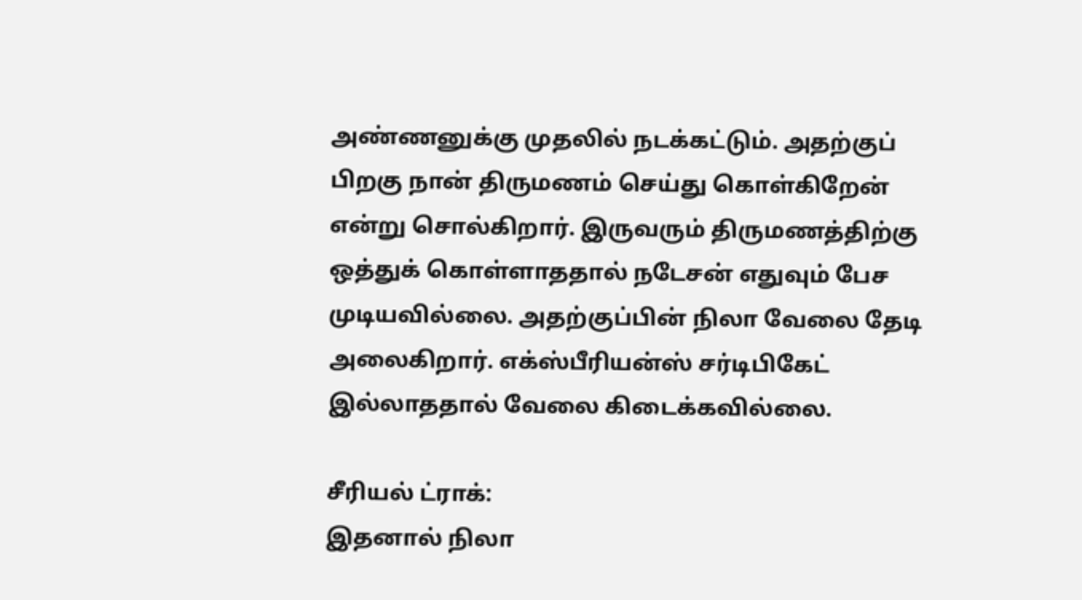அண்ணனுக்கு முதலில் நடக்கட்டும். அதற்குப் பிறகு நான் திருமணம் செய்து கொள்கிறேன் என்று சொல்கிறார். இருவரும் திருமணத்திற்கு ஒத்துக் கொள்ளாததால் நடேசன் எதுவும் பேச முடியவில்லை. அதற்குப்பின் நிலா வேலை தேடி அலைகிறார். எக்ஸ்பீரியன்ஸ் சர்டிபிகேட் இல்லாததால் வேலை கிடைக்கவில்லை.

சீரியல் ட்ராக்:
இதனால் நிலா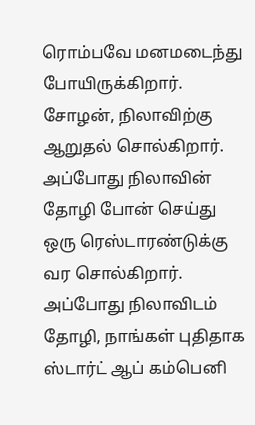ரொம்பவே மனமடைந்து போயிருக்கிறார். சோழன், நிலாவிற்கு ஆறுதல் சொல்கிறார். அப்போது நிலாவின் தோழி போன் செய்து ஒரு ரெஸ்டாரண்டுக்கு வர சொல்கிறார். அப்போது நிலாவிடம் தோழி, நாங்கள் புதிதாக ஸ்டார்ட் ஆப் கம்பெனி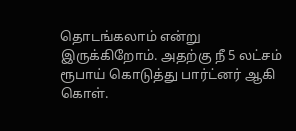தொடங்கலாம் என்று இருக்கிறோம். அதற்கு நீ 5 லட்சம் ரூபாய் கொடுத்து பார்ட்னர் ஆகி கொள்.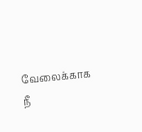வேலைக்காக நீ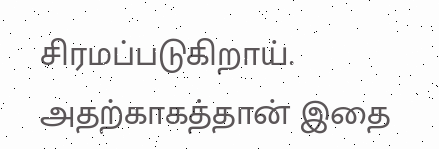சிரமப்படுகிறாய். அதற்காகத்தான் இதை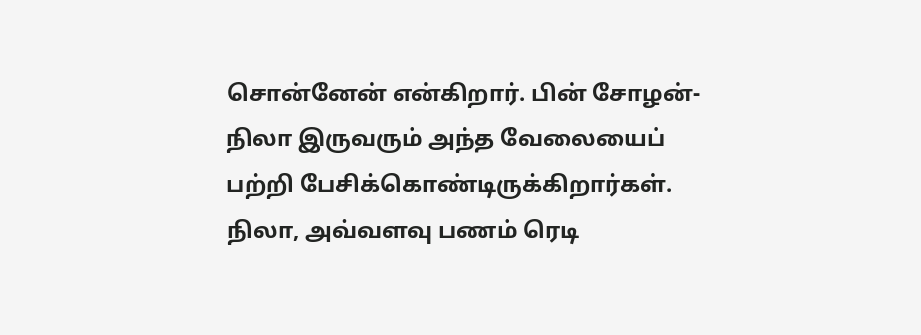சொன்னேன் என்கிறார். பின் சோழன்- நிலா இருவரும் அந்த வேலையைப் பற்றி பேசிக்கொண்டிருக்கிறார்கள். நிலா, அவ்வளவு பணம் ரெடி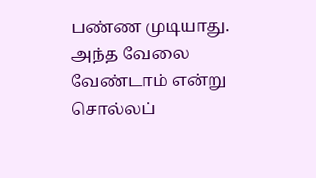பண்ண முடியாது. அந்த வேலை வேண்டாம் என்று சொல்லப்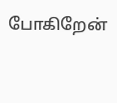போகிறேன்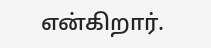என்கிறார்.